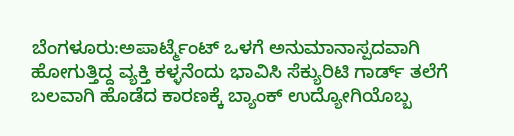ಬೆಂಗಳೂರು:ಅಪಾರ್ಟ್ಮೆಂಟ್ ಒಳಗೆ ಅನುಮಾನಾಸ್ಪದವಾಗಿ ಹೋಗುತ್ತಿದ್ದ ವ್ಯಕ್ತಿ ಕಳ್ಳನೆಂದು ಭಾವಿಸಿ ಸೆಕ್ಯುರಿಟಿ ಗಾರ್ಡ್ ತಲೆಗೆ ಬಲವಾಗಿ ಹೊಡೆದ ಕಾರಣಕ್ಕೆ ಬ್ಯಾಂಕ್ ಉದ್ಯೋಗಿಯೊಬ್ಬ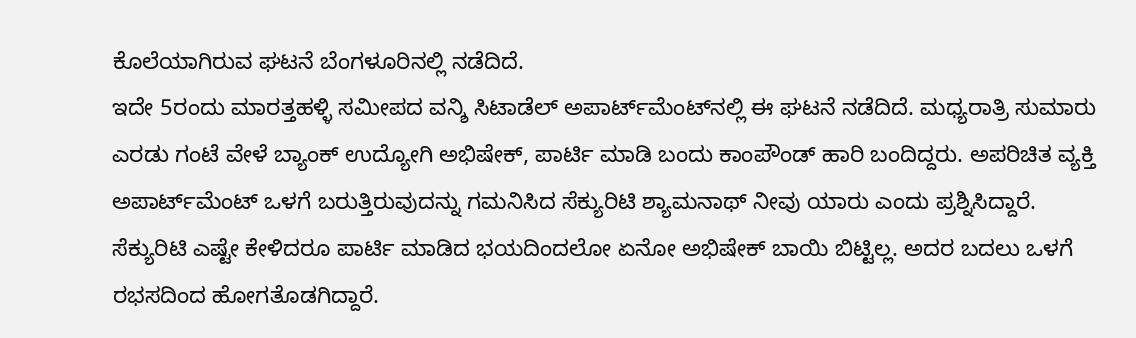ಕೊಲೆಯಾಗಿರುವ ಘಟನೆ ಬೆಂಗಳೂರಿನಲ್ಲಿ ನಡೆದಿದೆ.
ಇದೇ 5ರಂದು ಮಾರತ್ತಹಳ್ಳಿ ಸಮೀಪದ ವನ್ಶಿ ಸಿಟಾಡೆಲ್ ಅಪಾರ್ಟ್‌ಮೆಂಟ್‌ನಲ್ಲಿ ಈ ಘಟನೆ ನಡೆದಿದೆ. ಮಧ್ಯರಾತ್ರಿ ಸುಮಾರು ಎರಡು ಗಂಟೆ ವೇಳೆ ಬ್ಯಾಂಕ್ ಉದ್ಯೋಗಿ ಅಭಿಷೇಕ್, ಪಾರ್ಟಿ ಮಾಡಿ ಬಂದು ಕಾಂಪೌಂಡ್ ಹಾರಿ ಬಂದಿದ್ದರು. ಅಪರಿಚಿತ ವ್ಯಕ್ತಿ ಅಪಾರ್ಟ್‌ಮೆಂಟ್ ಒಳಗೆ ಬರುತ್ತಿರುವುದನ್ನು ಗಮನಿಸಿದ ಸೆಕ್ಯುರಿಟಿ ಶ್ಯಾಮನಾಥ್ ನೀವು ಯಾರು ಎಂದು ಪ್ರಶ್ನಿಸಿದ್ದಾರೆ.
ಸೆಕ್ಯುರಿಟಿ ಎಷ್ಟೇ ಕೇಳಿದರೂ ಪಾರ್ಟಿ ಮಾಡಿದ ಭಯದಿಂದಲೋ ಏನೋ ಅಭಿಷೇಕ್ ಬಾಯಿ ಬಿಟ್ಟಿಲ್ಲ. ಅದರ ಬದಲು ಒಳಗೆ ರಭಸದಿಂದ ಹೋಗತೊಡಗಿದ್ದಾರೆ.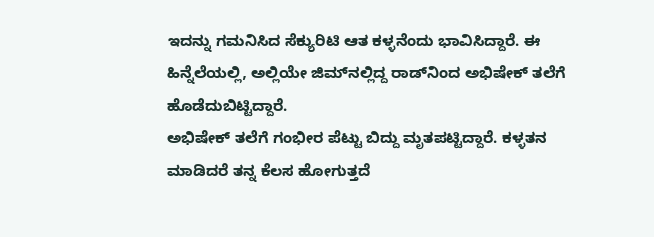ಇದನ್ನು ಗಮನಿಸಿದ ಸೆಕ್ಯುರಿಟಿ ಆತ ಕಳ್ಳನೆಂದು ಭಾವಿಸಿದ್ದಾರೆ. ಈ ಹಿನ್ನೆಲೆಯಲ್ಲಿ, ಅಲ್ಲಿಯೇ ಜಿಮ್‌ನಲ್ಲಿದ್ದ ರಾಡ್‌ನಿಂದ ಅಭಿಷೇಕ್ ತಲೆಗೆ ಹೊಡೆದುಬಿಟ್ಟಿದ್ದಾರೆ.
ಅಭಿಷೇಕ್ ತಲೆಗೆ ಗಂಭೀರ ಪೆಟ್ಟು ಬಿದ್ದು ಮೃತಪಟ್ಟಿದ್ದಾರೆ. ಕಳ್ಳತನ ಮಾಡಿದರೆ ತನ್ನ ಕೆಲಸ ಹೋಗುತ್ತದೆ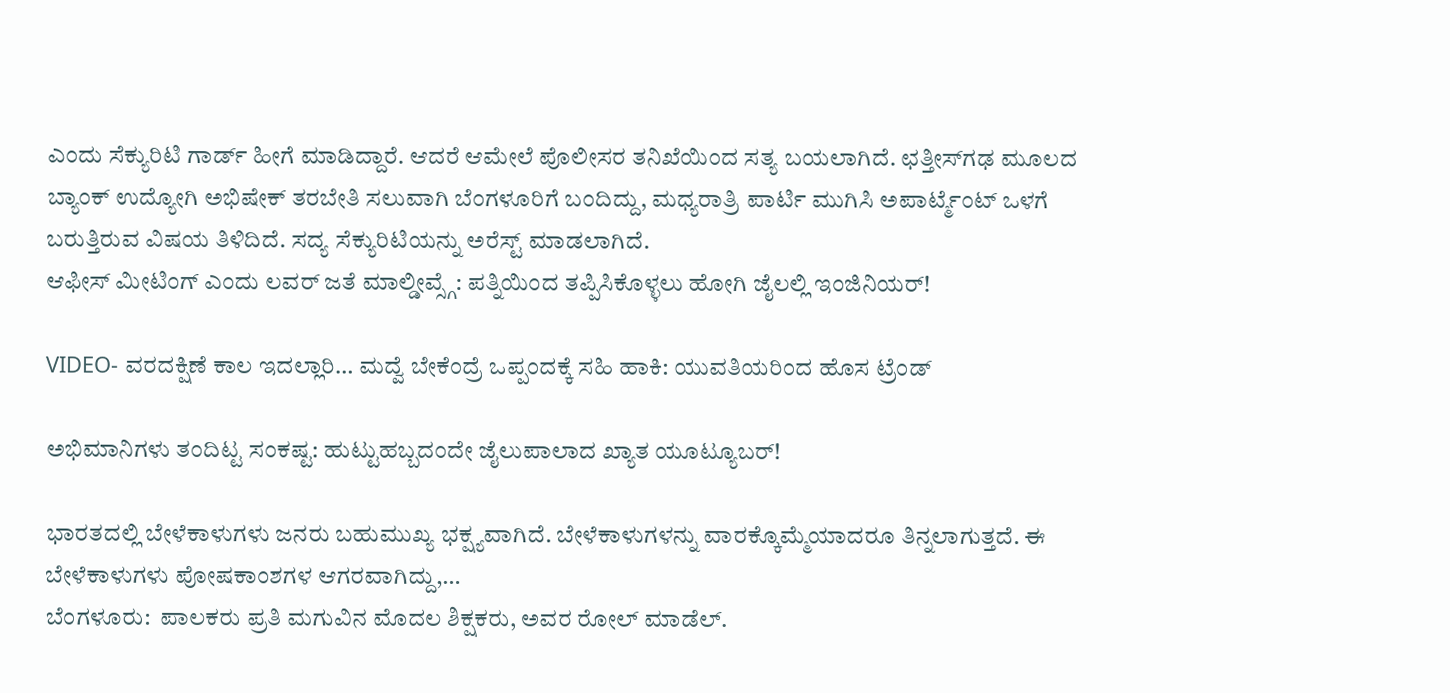ಎಂದು ಸೆಕ್ಯುರಿಟಿ ಗಾರ್ಡ್ ಹೀಗೆ ಮಾಡಿದ್ದಾರೆ. ಆದರೆ ಆಮೇಲೆ ಪೊಲೀಸರ ತನಿಖೆಯಿಂದ ಸತ್ಯ ಬಯಲಾಗಿದೆ. ಛತ್ತೀಸ್‌ಗಢ ಮೂಲದ ಬ್ಯಾಂಕ್ ಉದ್ಯೋಗಿ ಅಭಿಷೇಕ್ ತರಬೇತಿ ಸಲುವಾಗಿ ಬೆಂಗಳೂರಿಗೆ ಬಂದಿದ್ದು, ಮಧ್ಯರಾತ್ರಿ ಪಾರ್ಟಿ ಮುಗಿಸಿ ಅಪಾರ್ಟ್ಮೆಂಟ್ ಒಳಗೆ ಬರುತ್ತಿರುವ ವಿಷಯ ತಿಳಿದಿದೆ. ಸದ್ಯ ಸೆಕ್ಯುರಿಟಿಯನ್ನು ಅರೆಸ್ಟ್ ಮಾಡಲಾಗಿದೆ.
ಆಫೀಸ್ ಮೀಟಿಂಗ್ ಎಂದು ಲವರ್ ಜತೆ ಮಾಲ್ಡೀವ್ಸ್ಗೆ: ಪತ್ನಿಯಿಂದ ತಪ್ಪಿಸಿಕೊಳ್ಳಲು ಹೋಗಿ ಜೈಲಲ್ಲಿ ಇಂಜಿನಿಯರ್!

VIDEO- ವರದಕ್ಷಿಣೆ ಕಾಲ ಇದಲ್ಲಾರಿ… ಮದ್ವೆ ಬೇಕೆಂದ್ರೆ ಒಪ್ಪಂದಕ್ಕೆ ಸಹಿ ಹಾಕಿ: ಯುವತಿಯರಿಂದ ಹೊಸ ಟ್ರೆಂಡ್

ಅಭಿಮಾನಿಗಳು ತಂದಿಟ್ಟ ಸಂಕಷ್ಟ: ಹುಟ್ಟುಹಬ್ಬದಂದೇ ಜೈಲುಪಾಲಾದ ಖ್ಯಾತ ಯೂಟ್ಯೂಬರ್!

ಭಾರತದಲ್ಲಿ ಬೇಳೆಕಾಳುಗಳು ಜನರು ಬಹುಮುಖ್ಯ ಭಕ್ಷ್ಯವಾಗಿದೆ. ಬೇಳೆಕಾಳುಗಳನ್ನು ವಾರಕ್ಕೊಮ್ಮೆಯಾದರೂ ತಿನ್ನಲಾಗುತ್ತದೆ. ಈ ಬೇಳೆಕಾಳುಗಳು ಪೋಷಕಾಂಶಗಳ ಆಗರವಾಗಿದ್ದು,…
ಬೆಂಗಳೂರು:  ಪಾಲಕರು ಪ್ರತಿ ಮಗುವಿನ ಮೊದಲ ಶಿಕ್ಷಕರು, ಅವರ ರೋಲ್ ಮಾಡೆಲ್.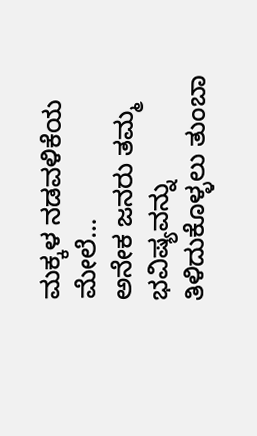ಮಕ್ಕಳ ನಡವಳಿಕೆಯ ಮೇಲೆ…
ಅನೇಕ ಜನರು ತಮ್ಮ ಭವಿಷ್ಯವನ್ನು ತಿಳಿದುಕೊಳ್ಳಲು ತುಂಬಾ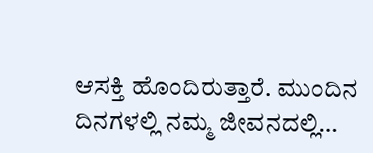ಆಸಕ್ತಿ ಹೊಂದಿರುತ್ತಾರೆ. ಮುಂದಿನ ದಿನಗಳಲ್ಲಿ ನಮ್ಮ ಜೀವನದಲ್ಲಿ…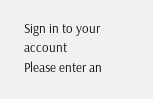Sign in to your account
Please enter an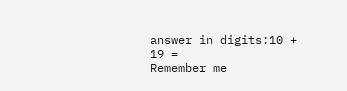answer in digits:10 + 19 =
Remember me